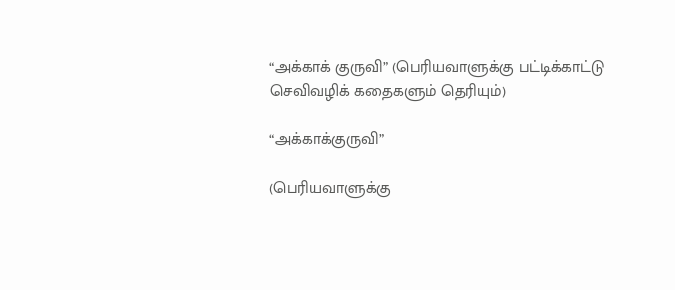“அக்காக் குருவி” (பெரியவாளுக்கு பட்டிக்காட்டு செவிவழிக் கதைகளும் தெரியும்)

“அக்காக்குருவி”

(பெரியவாளுக்கு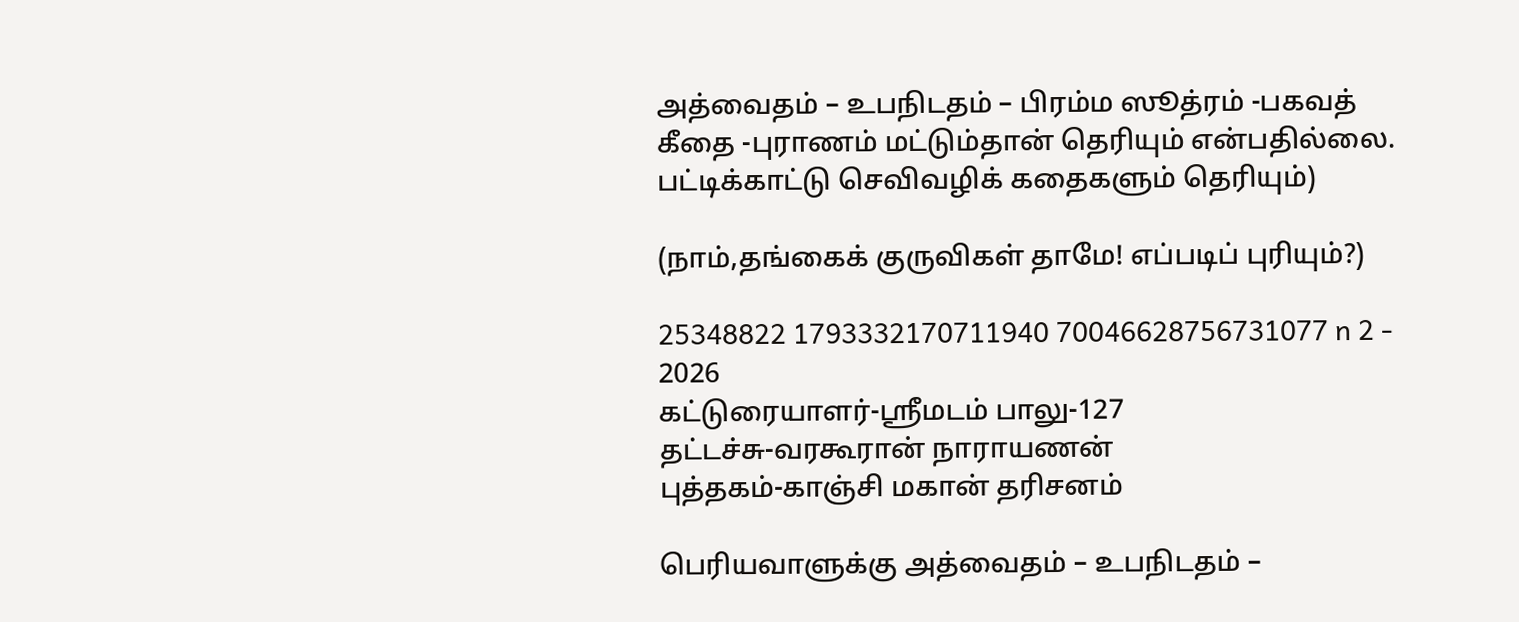அத்வைதம் – உபநிடதம் – பிரம்ம ஸூத்ரம் -பகவத் கீதை -புராணம் மட்டும்தான் தெரியும் என்பதில்லை. பட்டிக்காட்டு செவிவழிக் கதைகளும் தெரியும்)

(நாம்,தங்கைக் குருவிகள் தாமே! எப்படிப் புரியும்?)

25348822 1793332170711940 70046628756731077 n 2 - 2026
கட்டுரையாளர்-ஸ்ரீமடம் பாலு-127
தட்டச்சு-வரகூரான் நாராயணன்
புத்தகம்-காஞ்சி மகான் தரிசனம்

பெரியவாளுக்கு அத்வைதம் – உபநிடதம் –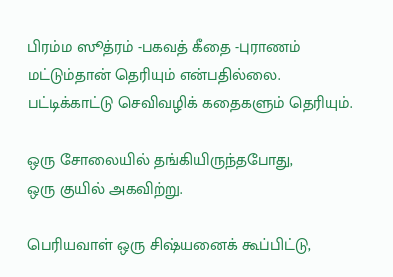பிரம்ம ஸூத்ரம் -பகவத் கீதை -புராணம்
மட்டும்தான் தெரியும் என்பதில்லை.
பட்டிக்காட்டு செவிவழிக் கதைகளும் தெரியும்.

ஒரு சோலையில் தங்கியிருந்தபோது,
ஒரு குயில் அகவிற்று.

பெரியவாள் ஒரு சிஷ்யனைக் கூப்பிட்டு,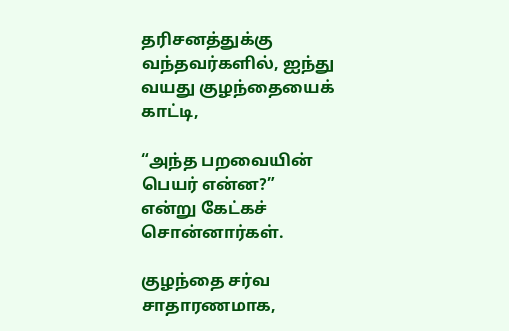தரிசனத்துக்கு வந்தவர்களில், ஐந்து வயது குழந்தையைக் காட்டி,

“அந்த பறவையின் பெயர் என்ன?”
என்று கேட்கச் சொன்னார்கள்.

குழந்தை சர்வ சாதாரணமாக,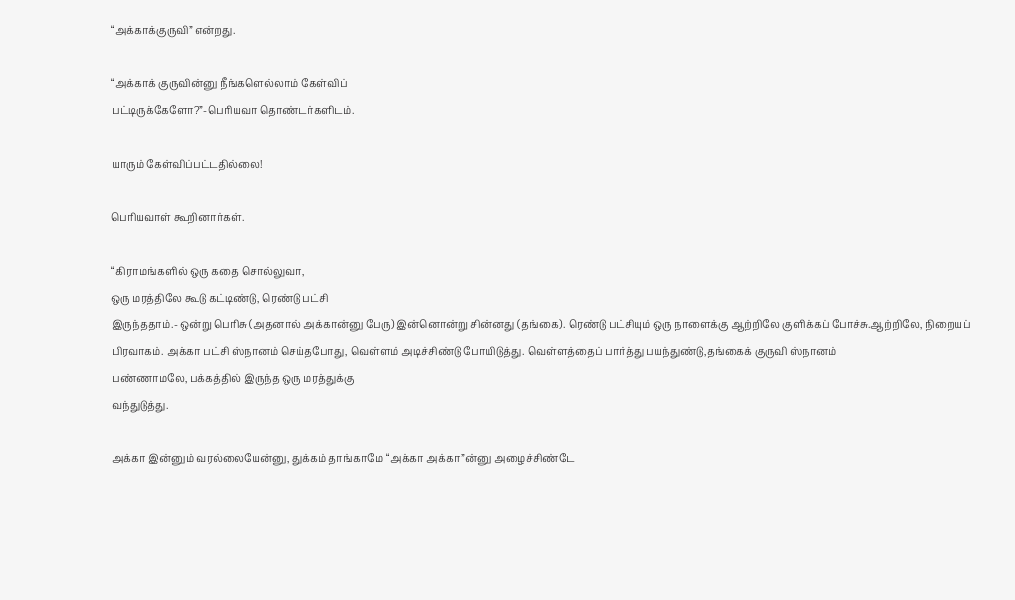“அக்காக்குருவி” என்றது.

“அக்காக் குருவின்னு நீங்களெல்லாம் கேள்விப்
பட்டிருக்கேளோ?”-பெரியவா தொண்டர்களிடம்.

யாரும் கேள்விப்பட்டதில்லை!

பெரியவாள் கூறினார்கள்.

“கிராமங்களில் ஒரு கதை சொல்லுவா,
ஒரு மரத்திலே கூடு கட்டிண்டு, ரெண்டு பட்சி
இருந்ததாம்.- ஒன்று பெரிசு (அதனால் அக்கான்னு பேரு) இன்னொன்று சின்னது (தங்கை). ரெண்டு பட்சியும் ஒரு நாளைக்கு ஆற்றிலே குளிக்கப் போச்சு.ஆற்றிலே, நிறையப் பிரவாகம். அக்கா பட்சி ஸ்நானம் செய்தபோது, வெள்ளம் அடிச்சிண்டு போயிடுத்து. வெள்ளத்தைப் பார்த்து பயந்துண்டு,தங்கைக் குருவி ஸ்நானம்
பண்ணாமலே, பக்கத்தில் இருந்த ஒரு மரத்துக்கு
வந்துடுத்து.

அக்கா இன்னும் வரல்லையேன்னு, துக்கம் தாங்காமே “அக்கா அக்கா”ன்னு அழைச்சிண்டே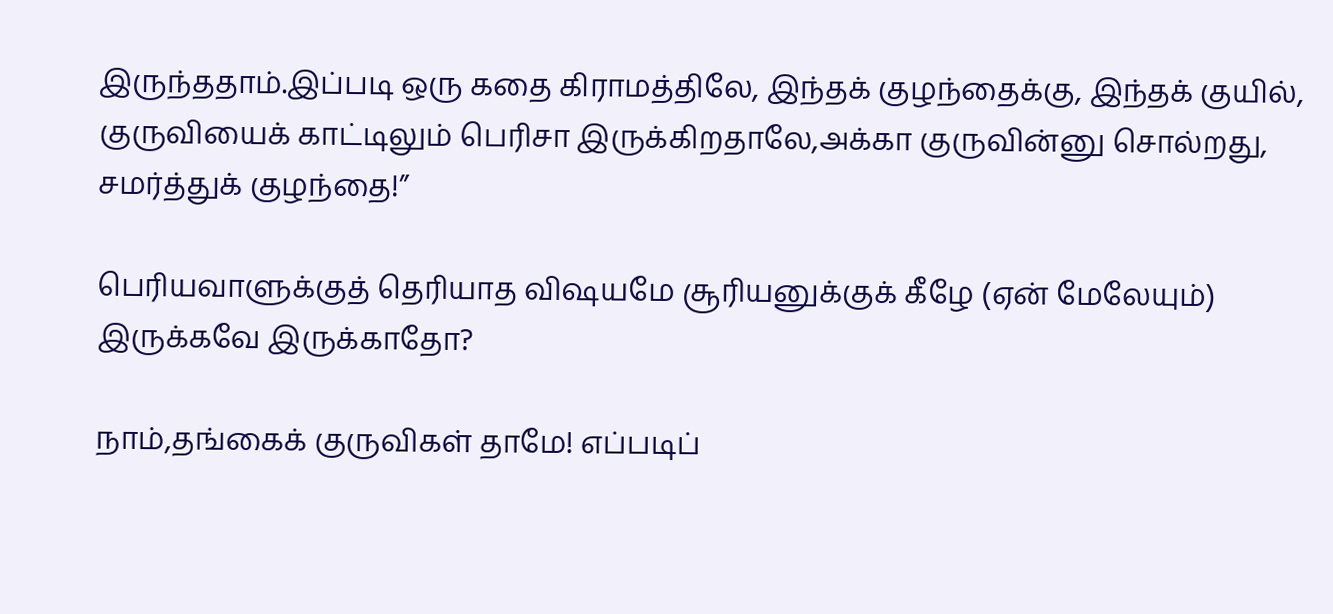இருந்ததாம்.இப்படி ஒரு கதை கிராமத்திலே, இந்தக் குழந்தைக்கு, இந்தக் குயில், குருவியைக் காட்டிலும் பெரிசா இருக்கிறதாலே,அக்கா குருவின்னு சொல்றது, சமர்த்துக் குழந்தை!”

பெரியவாளுக்குத் தெரியாத விஷயமே சூரியனுக்குக் கீழே (ஏன் மேலேயும்) இருக்கவே இருக்காதோ?

நாம்,தங்கைக் குருவிகள் தாமே! எப்படிப்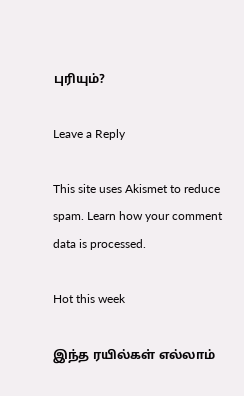புரியும்?

Leave a Reply

This site uses Akismet to reduce spam. Learn how your comment data is processed.

Hot this week

இந்த ரயில்கள் எல்லாம்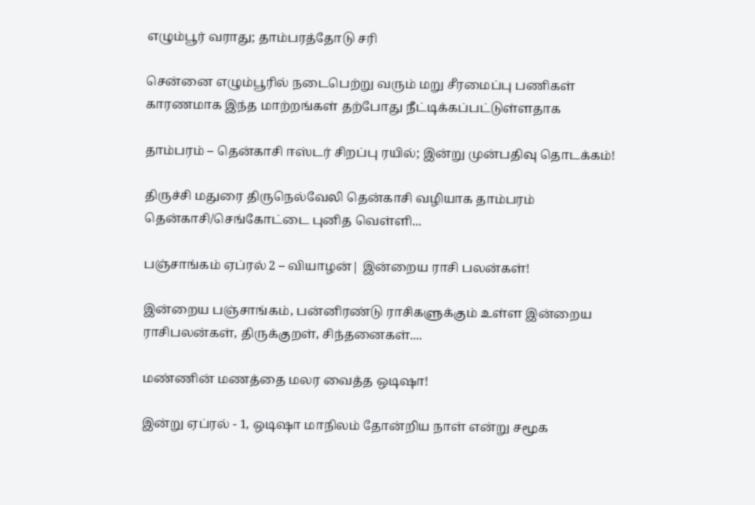எழும்பூர் வராது; தாம்பரத்தோடு சரி

சென்னை எழும்பூரில் நடைபெற்று வரும் மறு சீரமைப்பு பணிகள் காரணமாக இந்த மாற்றங்கள் தற்போது நீட்டிக்கப்பட்டுள்ளதாக‌

தாம்பரம் – தென்காசி ஈஸ்டர் சிறப்பு ரயில்; இன்று முன்பதிவு தொடக்கம்!

திருச்சி மதுரை திருநெல்வேலி தென்காசி வழியாக தாம்பரம் தென்காசி/செங்கோட்டை புனித வெள்ளி...

பஞ்சாங்கம் ஏப்ரல் 2 – வியாழன்| இன்றைய ராசி பலன்கள்!

இன்றைய பஞ்சாங்கம், பன்னிரண்டு ராசிகளுக்கும் உள்ள இன்றைய ராசிபலன்கள், திருக்குறள், சிந்தனைகள்....

மண்ணின் மணத்தை மலர வைத்த ஒடிஷா!

இன்று ஏப்ரல் - 1, ஒடிஷா மாநிலம் தோன்றிய நாள் என்று சமூக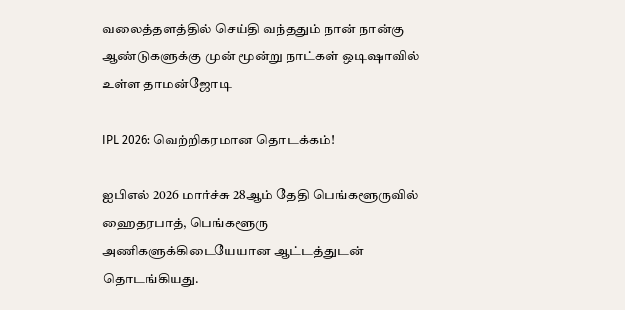வலைத்தளத்தில் செய்தி வந்ததும் நான் நான்கு ஆண்டுகளுக்கு முன் மூன்று நாட்கள் ஒடிஷாவில் உள்ள தாமன்ஜோடி

IPL 2026: வெற்றிகரமான தொடக்கம்!

ஐபிஎல் 2026 மார்ச்சு 28ஆம் தேதி பெங்களூருவில் ஹைதரபாத், பெங்களூரு அணிகளுக்கிடையேயான ஆட்டத்துடன் தொடங்கியது.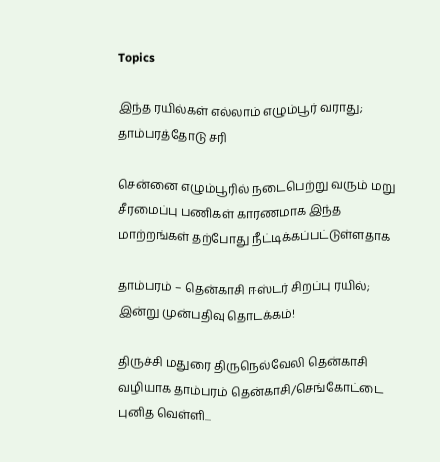Topics

இந்த ரயில்கள் எல்லாம் எழும்பூர் வராது; தாம்பரத்தோடு சரி

சென்னை எழும்பூரில் நடைபெற்று வரும் மறு சீரமைப்பு பணிகள் காரணமாக இந்த மாற்றங்கள் தற்போது நீட்டிக்கப்பட்டுள்ளதாக‌

தாம்பரம் – தென்காசி ஈஸ்டர் சிறப்பு ரயில்; இன்று முன்பதிவு தொடக்கம்!

திருச்சி மதுரை திருநெல்வேலி தென்காசி வழியாக தாம்பரம் தென்காசி/செங்கோட்டை புனித வெள்ளி...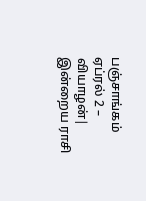பஞ்சாங்கம் ஏப்ரல் 2 – வியாழன்| இன்றைய ராசி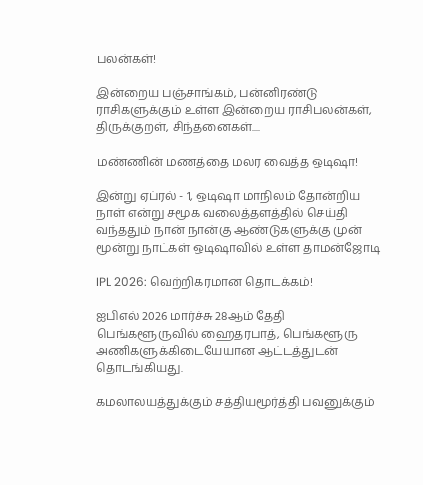பலன்கள்!

இன்றைய பஞ்சாங்கம், பன்னிரண்டு ராசிகளுக்கும் உள்ள இன்றைய ராசிபலன்கள், திருக்குறள், சிந்தனைகள்....

மண்ணின் மணத்தை மலர வைத்த ஒடிஷா!

இன்று ஏப்ரல் - 1, ஒடிஷா மாநிலம் தோன்றிய நாள் என்று சமூக வலைத்தளத்தில் செய்தி வந்ததும் நான் நான்கு ஆண்டுகளுக்கு முன் மூன்று நாட்கள் ஒடிஷாவில் உள்ள தாமன்ஜோடி

IPL 2026: வெற்றிகரமான தொடக்கம்!

ஐபிஎல் 2026 மார்ச்சு 28ஆம் தேதி பெங்களூருவில் ஹைதரபாத், பெங்களூரு அணிகளுக்கிடையேயான ஆட்டத்துடன் தொடங்கியது.

கமலாலயத்துக்கும் சத்தியமூர்த்தி பவனுக்கும்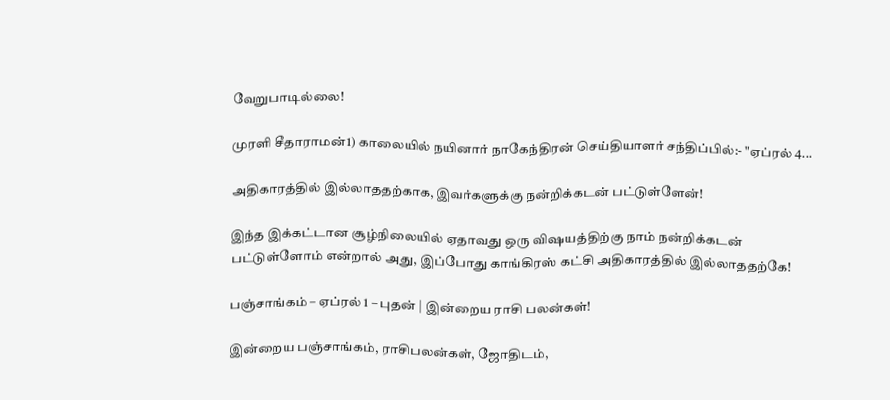வேறுபாடில்லை!

முரளி சீதாராமன்1) காலையில் நயினார் நாகேந்திரன் செய்தியாளர் சந்திப்பில்:- "ஏப்ரல் 4...

அதிகாரத்தில் இல்லாததற்காக, இவர்களுக்கு நன்றிக்கடன் பட்டுள்ளேன்!

இந்த இக்கட்டான சூழ்நிலையில் ஏதாவது ஒரு விஷயத்திற்கு நாம் நன்றிக்கடன் பட்டுள்ளோம் என்றால் அது, இப்போது காங்கிரஸ் கட்சி அதிகாரத்தில் இல்லாததற்கே!

பஞ்சாங்கம் – ஏப்ரல் 1 – புதன் | இன்றைய ராசி பலன்கள்!

இன்றைய பஞ்சாங்கம், ராசிபலன்கள், ஜோதிடம்,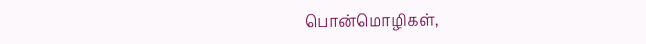பொன்மொழிகள்,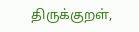திருக்குறள்,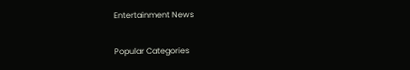Entertainment News

Popular Categories